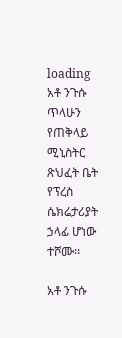loading
አቶ ንጉሱ ጥላሁን የጠቅላይ ሚኒስትር ጽህፈት ቤት የፕረስ ሴክሬታሪያት ኃላፊ ሆነው ተሾሙ፡፡

አቶ ንጉሱ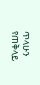ጥላሁን የጠቅላይ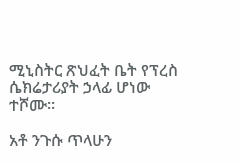ሚኒስትር ጽህፈት ቤት የፕረስ ሴክሬታሪያት ኃላፊ ሆነው ተሾሙ፡፡

አቶ ንጉሱ ጥላሁን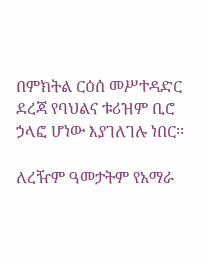በምክትል ርዕሰ መሥተዳድር ደረጃ የባህልና ቱሪዝም ቢሮ ኃላፎ ሆነው እያገለገሉ ነበር፡፡

ለረዥም ዓመታትም የአማራ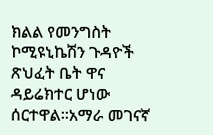ክልል የመንግስት ኮሚዩኒኬሽን ጉዳዮች ጽህፈት ቤት ዋና ዳይሬክተር ሆነው ሰርተዋል፡፡አማራ መገናኛ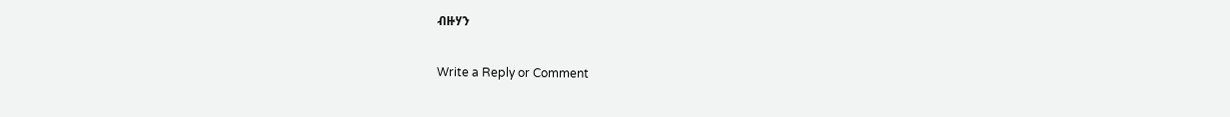ብዙሃን

Write a Reply or Comment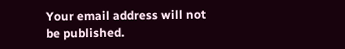Your email address will not be published.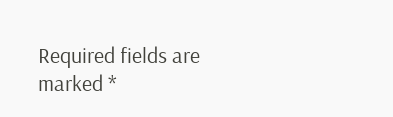Required fields are marked *